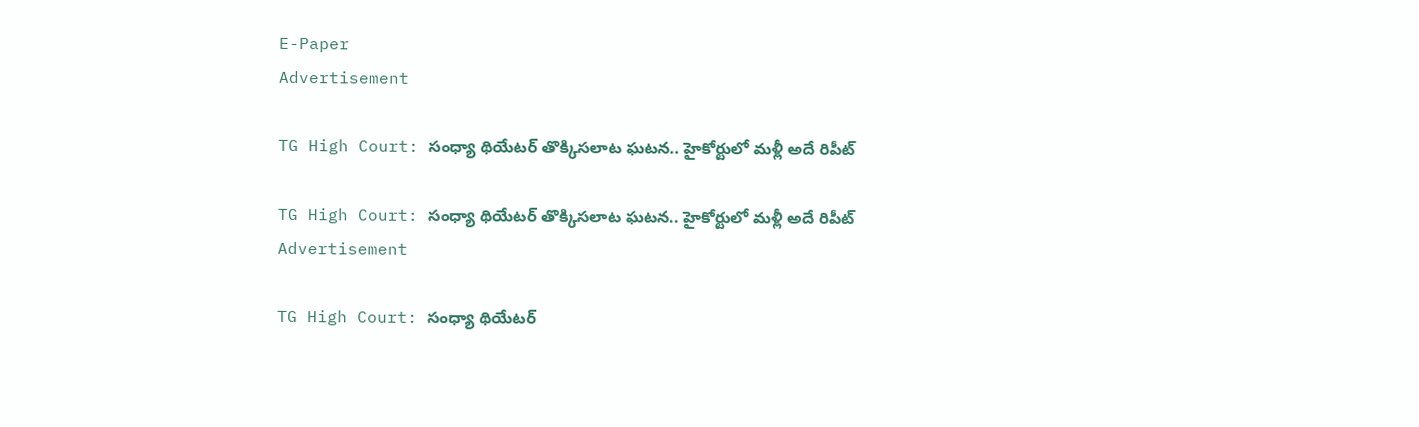E-Paper
Advertisement

TG High Court: సంధ్యా థియేటర్ తొక్కిసలాట ఘటన.. హైకోర్టులో మళ్లీ అదే రిపీట్

TG High Court: సంధ్యా థియేటర్ తొక్కిసలాట ఘటన.. హైకోర్టులో మళ్లీ అదే రిపీట్
Advertisement

TG High Court: సంధ్యా థియేటర్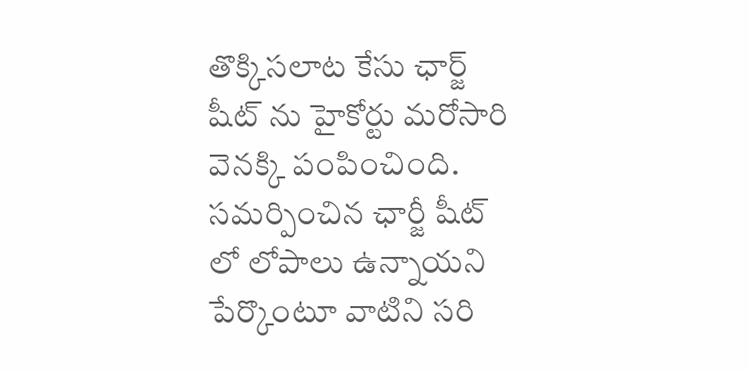తొక్కిసలాట కేసు ఛార్జ్ షీట్ ను హైకోర్టు మరోసారి వెనక్కి పంపించింది. సమర్పించిన ఛార్జీ షీట్ లో లోపాలు ఉన్నాయని పేర్కొంటూ వాటిని సరి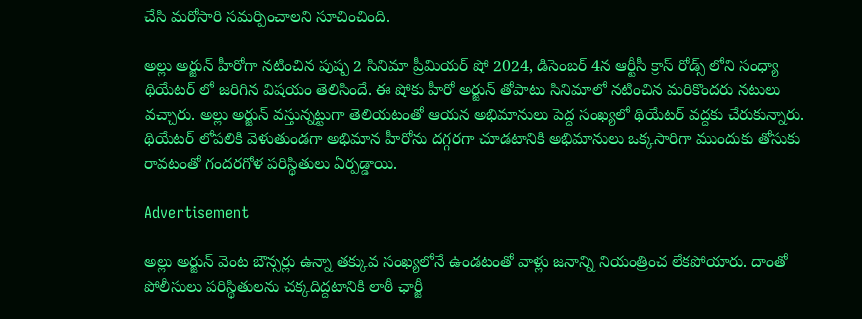చేసి మరోసారి సమర్పించాలని సూచించింది.

అల్లు అర్జున్ హీరోగా నటించిన పుష్ప 2 సినిమా ప్రీమియర్ షో 2024, డిసెంబర్ 4న ఆర్టీసీ క్రాస్ రోడ్స్ లోని సంధ్యా థియేటర్ లో జరిగిన విషయం తెలిసిందే. ఈ షోకు హీరో అర్జున్ తోపాటు సినిమాలో నటించిన మరికొందరు నటులు వచ్చారు. అల్లు అర్జున్ వస్తున్నట్టుగా తెలియటంతో ఆయన అభిమానులు పెద్ద సంఖ్యలో థియేటర్ వద్దకు చేరుకున్నారు. థియేటర్ లోపలికి వెళుతుండగా అభిమాన హీరోను దగ్గరగా చూడటానికి అభిమానులు ఒక్కసారిగా ముందుకు తోసుకు రావటంతో గందరగోళ పరిస్థితులు ఏర్పడ్డాయి.

Advertisement

అల్లు అర్జున్ వెంట బౌన్సర్లు ఉన్నా తక్కువ సంఖ్యలోనే ఉండటంతో వాళ్లు జనాన్ని నియంత్రించ లేకపోయారు. దాంతో పోలీసులు పరిస్థితులను చక్కదిద్దటానికి లాఠీ ఛార్జీ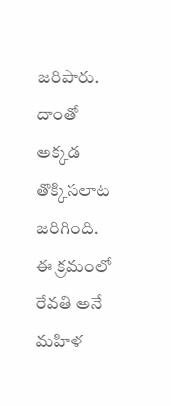జరిపారు. దాంతో అక్కడ తొక్కిసలాట జరిగింది. ఈ క్రమంలో రేవతి అనే మహిళ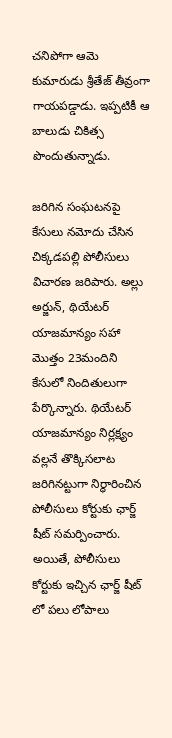చనిపోగా ఆమె కుమారుడు శ్రీతేజ్ తీవ్రంగా గాయపడ్డాడు. ఇప్పటికీ ఆ బాలుడు చికిత్స పొందుతున్నాడు.

జరిగిన సంఘటనపై కేసులు నమోదు చేసిన చిక్కడపల్లి పోలీసులు విచారణ జరిపారు. అల్లు అర్జున్, థియేటర్ యాజమాన్యం సహా మొత్తం 23మందిని కేసులో నిందితులుగా పేర్కొన్నారు. థియేటర్ యాజమాన్యం నిర్లక్ష్యం వల్లనే తొక్కిసలాట జరిగినట్టుగా నిర్ధారించిన పోలీసులు కోర్టుకు ఛార్జ్ షీట్ సమర్పించారు. అయితే, పోలీసులు కోర్టుకు ఇచ్చిన ఛార్జ్ షీట్ లో పలు లోపాలు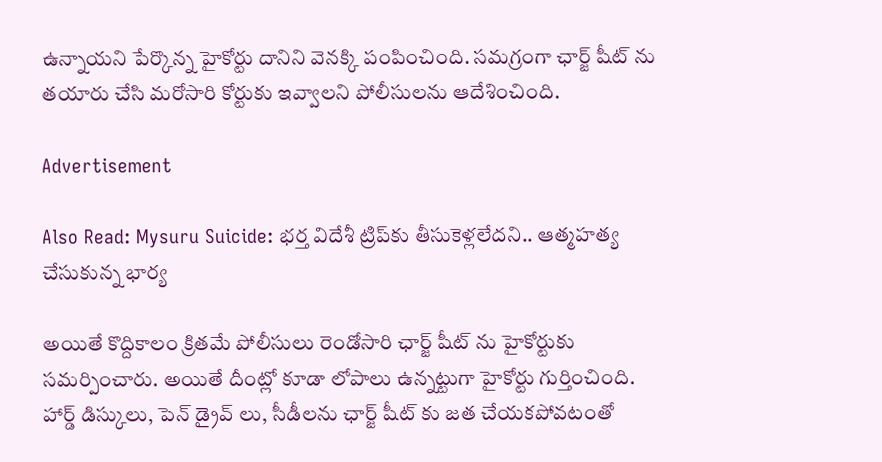ఉన్నాయని పేర్కొన్న హైకోర్టు దానిని వెనక్కి పంపించింది. సమగ్రంగా ఛార్జ్ షీట్ ను తయారు చేసి మరోసారి కోర్టుకు ఇవ్వాలని పోలీసులను ఆదేశించింది.

Advertisement

Also Read: Mysuru Suicide: భర్త విదేశీ ట్రిప్‌కు తీసుకెళ్లలేదని.. ఆత్మహత్య చేసుకున్న భార్య

అయితే కొద్దికాలం క్రితమే పోలీసులు రెండోసారి ఛార్జ్ షీట్ ను హైకోర్టుకు సమర్పించారు. అయితే దీంట్లో కూడా లోపాలు ఉన్నట్టుగా హైకోర్టు గుర్తించింది. హార్డ్ డిస్కులు, పెన్ డ్రైవ్ లు, సీడీలను ఛార్జ్ షీట్ కు జత చేయకపోవటంతో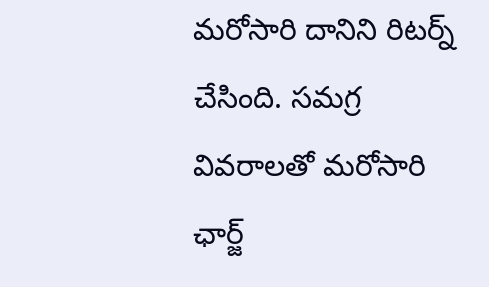మరోసారి దానిని రిటర్న్ చేసింది. సమగ్ర వివరాలతో మరోసారి ఛార్జ్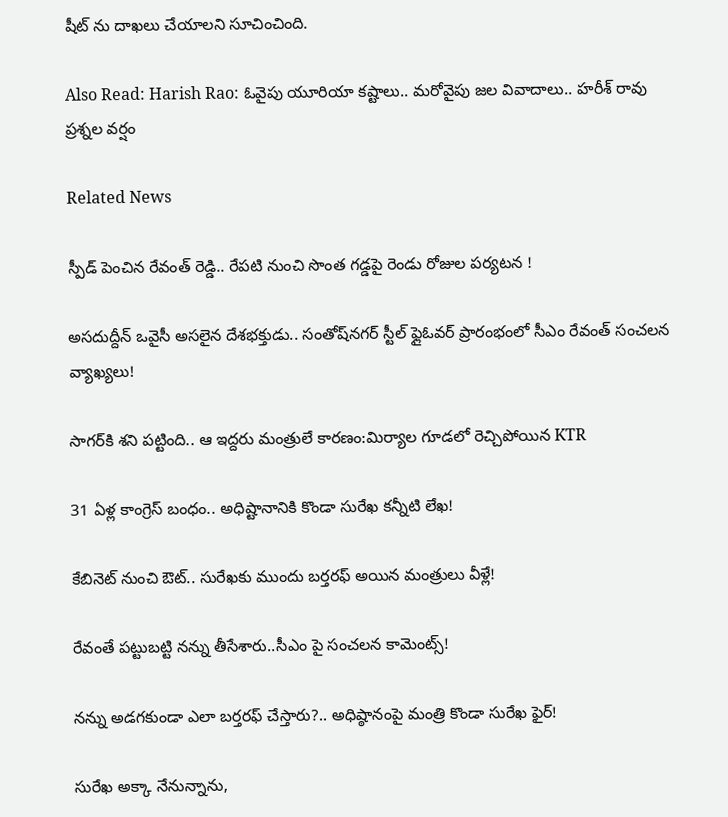షీట్ ను దాఖలు చేయాలని సూచించింది.

Also Read: Harish Rao: ఓవైపు యూరియా కష్టాలు.. మరోవైపు జల వివాదాలు.. హరీశ్ రావు ప్రశ్నల వర్షం

Related News

స్పీడ్ పెంచిన రేవంత్ రెడ్డి.. రేపటి నుంచి సొంత గడ్డపై రెండు రోజుల పర్యటన !

అసదుద్దీన్ ఒవైసీ అసలైన దేశభక్తుడు.. సంతోష్‌నగర్ స్టీల్ ఫ్లైఓవర్ ప్రారంభంలో సీఎం రేవంత్ సంచలన వ్యాఖ్యలు!

సాగర్‌కి శని పట్టింది.. ఆ ఇద్దరు మంత్రులే కారణం:మిర్యాల గూడలో రెచ్చిపోయిన KTR

31 ఏళ్ల కాంగ్రెస్ బంధం.. అధిష్టానానికి కొండా సురేఖ కన్నీటి లేఖ!

కేబినెట్ నుంచి ఔట్.. సురేఖకు ముందు బర్తరఫ్ అయిన మంత్రులు వీళ్లే!

రేవంతే పట్టుబట్టి నన్ను తీసేశారు..సీఎం పై సంచలన కామెంట్స్!

నన్ను అడగకుండా ఎలా బర్తరఫ్ చేస్తారు?.. అధిష్ఠానంపై మంత్రి కొండా సురేఖ ఫైర్!

సురేఖ అక్కా నేనున్నాను,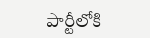పార్టీలోకి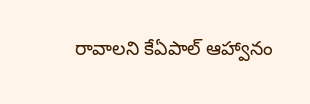రావాలని కేఏపాల్ ఆహ్వానం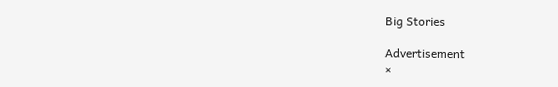Big Stories

Advertisement
×